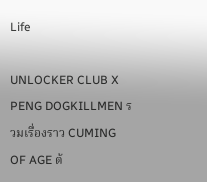Life

UNLOCKER CLUB X PENG DOGKILLMEN รวมเรื่องราว CUMING OF AGE ต้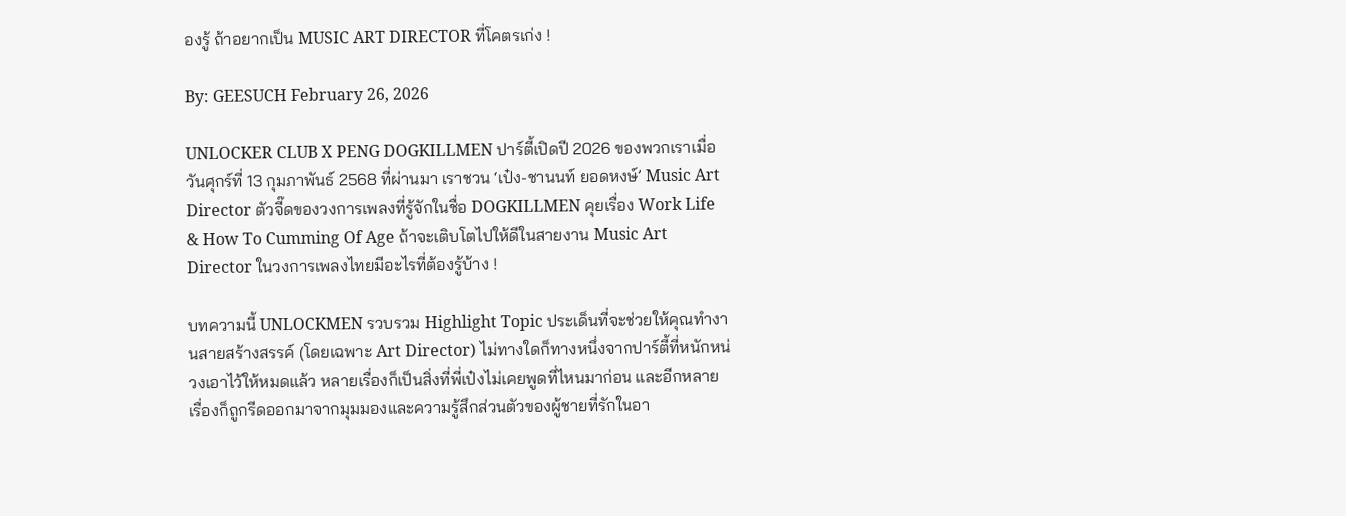องรู้ ถ้าอยากเป็น MUSIC ART DIRECTOR ที่โคตรเก่ง !

By: GEESUCH February 26, 2026

UNLOCKER CLUB X PENG DOGKILLMEN ปาร์ตี้เปิดปี 2026 ของพวกเราเมื่อวันศุกร์ที่ 13 กุมภาพันธ์ 2568 ที่ผ่านมา เราชวน ‘เป๋ง-ชานนท์ ยอดหงษ์’ Music Art Director ตัวจี๊ดของวงการเพลงที่รู้จักในชื่อ DOGKILLMEN คุยเรื่อง Work Life & How To Cumming Of Age ถ้าจะเติบโตไปให้ดีในสายงาน Music Art Director ในวงการเพลงไทยมีอะไรที่ต้องรู้บ้าง !

บทความนี้ UNLOCKMEN รวบรวม Highlight Topic ประเด็นที่จะช่วยให้คุณทำงานสายสร้างสรรค์ (โดยเฉพาะ Art Director) ไม่ทางใดก็ทางหนึ่งจากปาร์ตี้ที่หนักหน่วงเอาไว้ให้หมดแล้ว หลายเรื่องก็เป็นสิ่งที่พี่เป๋งไม่เคยพูดที่ไหนมาก่อน และอีกหลายเรื่องก็ถูกรีดออกมาจากมุมมองและความรู้สึกส่วนตัวของผู้ชายที่รักในอา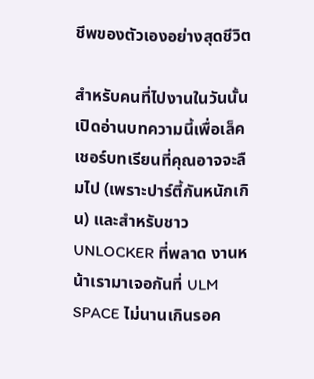ชีพของตัวเองอย่างสุดชีวิต

สำหรับคนที่ไปงานในวันนั้น เปิดอ่านบทความนี้เพื่อเล็คเชอร์บทเรียนที่คุณอาจจะลืมไป (เพราะปาร์ตี้กันหนักเกิน) และสำหรับชาว UNLOCKER ที่พลาด งานหน้าเรามาเจอกันที่ ULM SPACE ไม่นานเกินรอค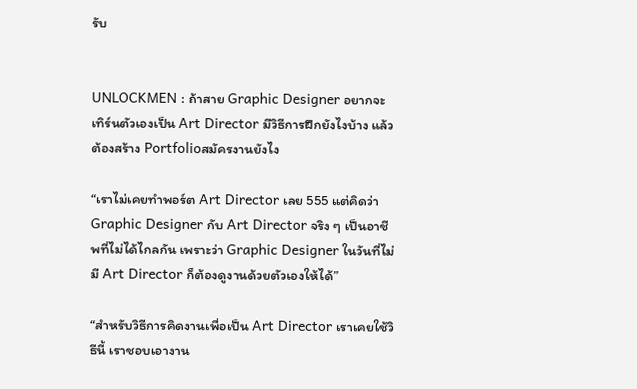รับ


UNLOCKMEN : ถ้าสาย Graphic Designer อยากจะเทิร์นตัวเองเป็น Art Director มีวิธีการฝึกยังไงบ้าง แล้วต้องสร้าง Portfolioสมัครงานยังไง

“เราไม่เคยทำพอร์ต Art Director เลย 555 แต่คิดว่า Graphic Designer กับ Art Director จริง ๆ เป็นอาชีพที่ไม่ได้ไกลกัน เพราะว่า Graphic Designer ในวันที่ไม่มี Art Director ก็ต้องดูงานด้วยตัวเองให้ได้”

“สำหรับวิธีการคิดงานเพื่อเป็น Art Director เราเคยใช้วิธีนี้ เราชอบเอางาน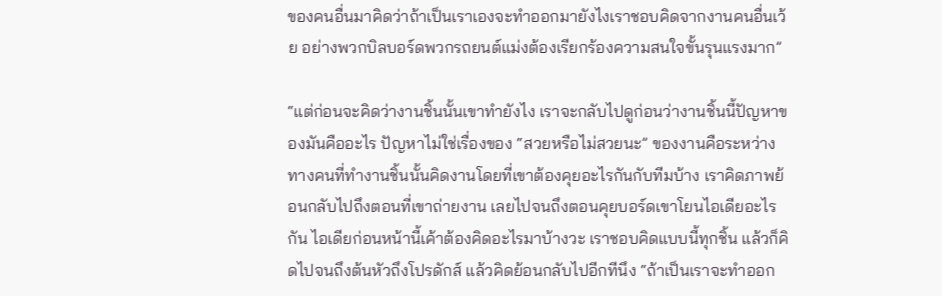ของคนอื่นมาคิดว่าถ้าเป็นเราเองจะทำออกมายังไงเราชอบคิดจากงานคนอื่นเว้ย อย่างพวกบิลบอร์ดพวกรถยนต์แม่งต้องเรียกร้องความสนใจขั้นรุนแรงมาก”

“แต่ก่อนจะคิดว่างานชิ้นนั้นเขาทำยังไง เราจะกลับไปดูก่อนว่างานชิ้นนี้ปัญหาของมันคืออะไร ปัญหาไม่ใช่เรื่องของ “สวยหรือไม่สวยนะ” ของงานคือระหว่างทางคนที่ทำงานชิ้นนั้นคิดงานโดยที่เขาต้องคุยอะไรกันกับทีมบ้าง เราคิดภาพย้อนกลับไปถึงตอนที่เขาถ่ายงาน เลยไปจนถึงตอนคุยบอร์ดเขาโยนไอเดียอะไรกัน ไอเดียก่อนหน้านี้เค้าต้องคิดอะไรมาบ้างวะ เราชอบคิดแบบนี้ทุกชิ้น แล้วก็คิดไปจนถึงต้นหัวถึงโปรดักส์ แล้วคิดย้อนกลับไปอีกทีนึง “ถ้าเป็นเราจะทำออก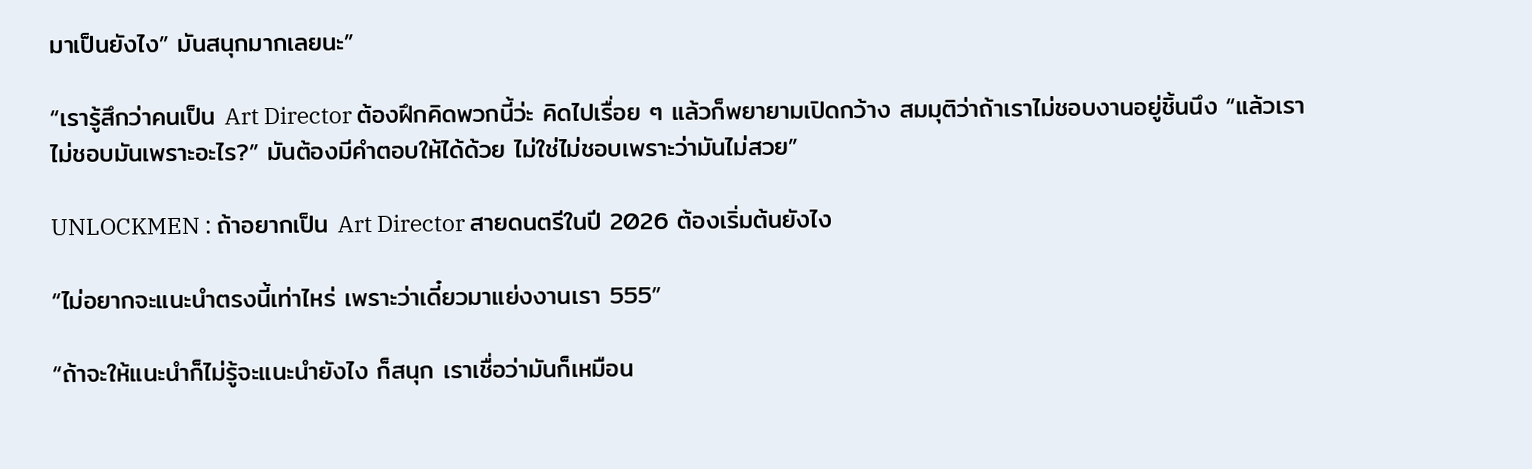มาเป็นยังไง” มันสนุกมากเลยนะ”

“เรารู้สึกว่าคนเป็น Art Director ต้องฝึกคิดพวกนี้ว่ะ คิดไปเรื่อย ๆ แล้วก็พยายามเปิดกว้าง สมมุติว่าถ้าเราไม่ชอบงานอยู่ชิ้นนึง “แล้วเราไม่ชอบมันเพราะอะไร?” มันต้องมีคำตอบให้ได้ด้วย ไม่ใช่ไม่ชอบเพราะว่ามันไม่สวย”

UNLOCKMEN : ถ้าอยากเป็น Art Director สายดนตรีในปี 2026 ต้องเริ่มต้นยังไง

“ไม่อยากจะแนะนำตรงนี้เท่าไหร่ เพราะว่าเดี๋ยวมาแย่งงานเรา 555”

“ถ้าจะให้แนะนำก็ไม่รู้จะแนะนำยังไง ก็สนุก เราเชื่อว่ามันก็เหมือน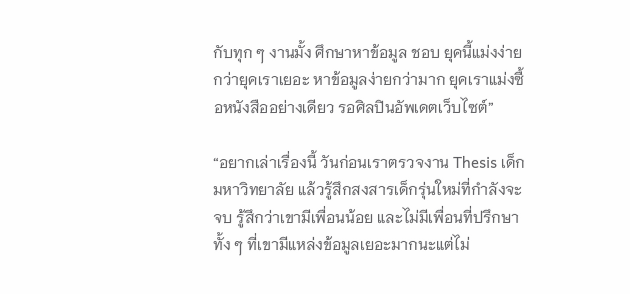กับทุก ๆ งานมั้ง ศึกษาหาข้อมูล ชอบ ยุคนี้แม่งง่ายกว่ายุคเราเยอะ หาข้อมูลง่ายกว่ามาก ยุคเราแม่งซื้อหนังสืออย่างเดียว รอศิลปินอัพเดตเว็บไซต์”

“อยากเล่าเรื่องนี้ วันก่อนเราตรวจงาน Thesis เด็กมหาวิทยาลัย แล้วรู้สึกสงสารเด็กรุ่นใหม่ที่กำลังจะจบ รู้สึกว่าเขามีเพื่อนน้อย และไม่มีเพื่อนที่ปรึกษา ทั้ง ๆ ที่เขามีแหล่งข้อมูลเยอะมากนะแต่ไม่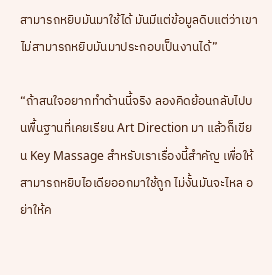สามารถหยิบมันมาใช้ได้ มันมีแต่ข้อมูลดิบแต่ว่าเขาไม่สามารถหยิบมันมาประกอบเป็นงานได้”

“ถ้าสนใจอยากทำด้านนี้จริง ลองคิดย้อนกลับไปบนพื้นฐานที่เคยเรียน Art Direction มา แล้วก็เขียน Key Massage สำหรับเราเรื่องนี้สำคัญ เพื่อให้สามารถหยิบไอเดียออกมาใช้ถูก ไม่งั้นมันจะไหล อย่าให้ค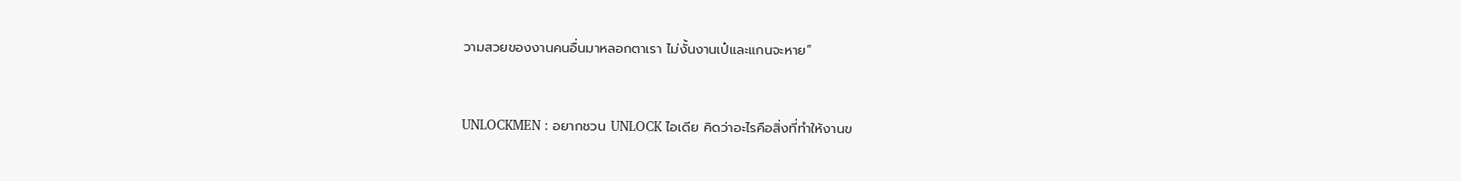วามสวยของงานคนอื่นมาหลอกตาเรา ไม่งั้นงานเป๋และแกนจะหาย”


UNLOCKMEN : อยากชวน UNLOCK ไอเดีย คิดว่าอะไรคือสิ่งที่ทำให้งานข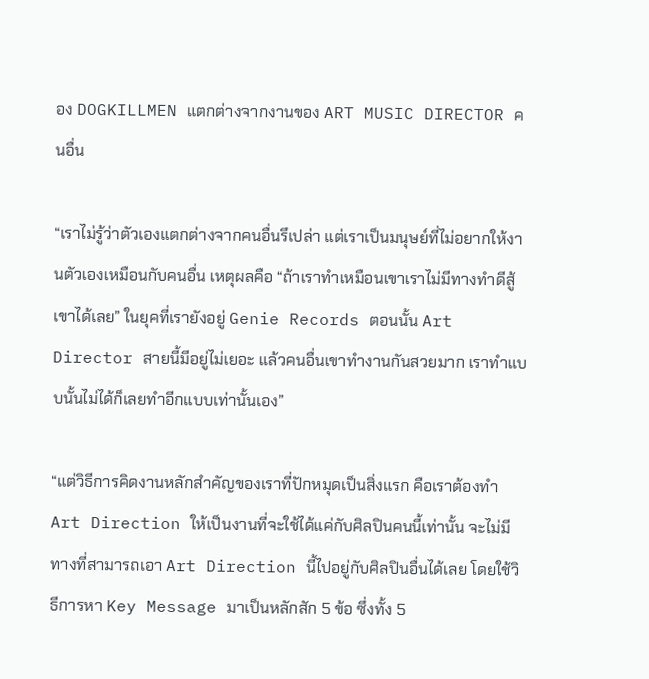อง DOGKILLMEN แตกต่างจากงานของ ART MUSIC DIRECTOR คนอื่น

“เราไม่รู้ว่าตัวเองแตกต่างจากคนอื่นรึเปล่า แต่เราเป็นมนุษย์ที่ไม่อยากให้งานตัวเองเหมือนกับคนอื่น เหตุผลคือ “ถ้าเราทำเหมือนเขาเราไม่มีทางทำดีสู้เขาได้เลย” ในยุคที่เรายังอยู่ Genie Records ตอนนั้น Art Director สายนี้มีอยู่ไม่เยอะ แล้วคนอื่นเขาทำงานกันสวยมาก เราทำแบบนั้นไม่ได้ก็เลยทำอีกแบบเท่านั้นเอง”

“แต่วิธีการคิดงานหลักสำคัญของเราที่ปักหมุดเป็นสิ่งแรก คือเราต้องทำ Art Direction ให้เป็นงานที่จะใช้ได้แค่กับศิลปินคนนี้เท่านั้น จะไม่มีทางที่สามารถเอา Art Direction นี้ไปอยู่กับศิลปินอื่นได้เลย โดยใช้วิธีการหา Key Message มาเป็นหลักสัก 5 ข้อ ซึ่งทั้ง 5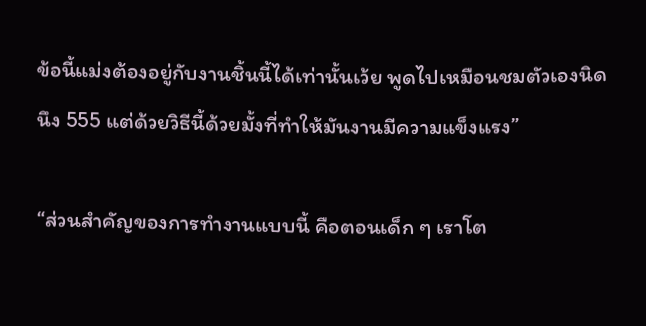ข้อนี้แม่งต้องอยู่กับงานชิ้นนี้ได้เท่านั้นเว้ย พูดไปเหมือนชมตัวเองนิดนึง 555 แต่ด้วยวิธีนี้ด้วยมั้งที่ทำให้มันงานมีความแข็งแรง”

“ส่วนสำคัญของการทำงานแบบนี้ คือตอนเด็ก ๆ เราโต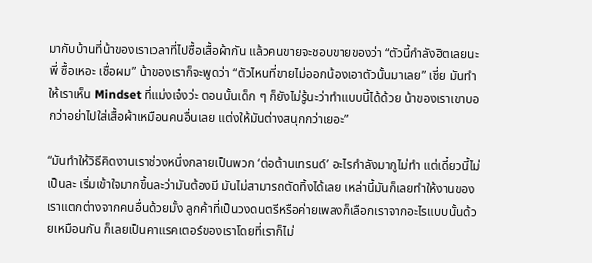มากับบ้านที่น้าของเราเวลาที่ไปซื้อเสื้อผ้ากัน แล้วคนขายจะชอบขายของว่า “ตัวนี้กำลังฮิตเลยนะพี่ ซื้อเหอะ เชื่อผม” น้าของเราก็จะพูดว่า “ตัวไหนที่ขายไม่ออกน้องเอาตัวนั้นมาเลย” เชี่ย มันทำให้เราเห็น Mindset ที่แม่งเจ๋งว่ะ ตอนนั้นเด็ก ๆ ก็ยังไม่รู้นะว่าทำแบบนี้ได้ด้วย น้าของเราเขาบอกว่าอย่าไปใส่เสื้อผ้าเหมือนคนอื่นเลย แต่งให้มันต่างสนุกกว่าเยอะ”

“มันทำให้วิธีคิดงานเราช่วงหนึ่งกลายเป็นพวก ‘ต่อต้านเทรนด์’ อะไรกำลังมากูไม่ทำ แต่เดี๋ยวนี้ไม่เป็นละ เริ่มเข้าใจมากขึ้นละว่ามันต้องมี มันไม่สามารถตัดทิ้งได้เลย เหล่านี้มันก็เลยทำให้งานของเราแตกต่างจากคนอื่นด้วยมั้ง ลูกค้าที่เป็นวงดนตรีหรือค่ายเพลงก็เลือกเราจากอะไรแบบนั้นด้วยเหมือนกัน ก็เลยเป็นคาแรคเตอร์ของเราโดยที่เราก็ไม่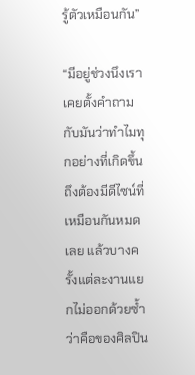รู้ตัวเหมือนกัน”

“มีอยู่ช่วงนึงเราเคยตั้งคำถามกับมันว่าทำไมทุกอย่างที่เกิดขึ้นถึงต้องมีดีไซน์ที่เหมือนกันหมดเลย แล้วบางครั้งแต่ละงานแยกไม่ออกด้วยซ้ำว่าคือของศิลปิน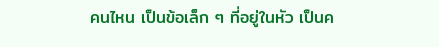คนไหน เป็นข้อเล็ก ๆ ที่อยู่ในหัว เป็นค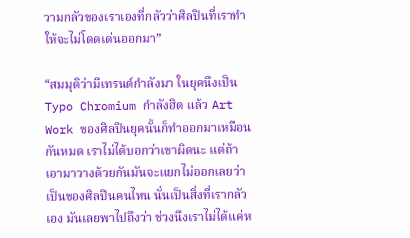วามกลัวของเราเองที่กลัวว่าศิลปินที่เราทำให้จะไม่โดดเด่นออกมา”

“สมมุติว่ามีเทรนด์กำลังมา ในยุคนึงเป็น Typo Chromium กำลังฮิต แล้ว Art Work ของศิลปินยุคนั้นก็ทำออกมาเหมือนกันหมด เราไม่ได้บอกว่าเขาผิดนะ แต่ถ้าเอามาวางด้วยกันมันจะแยกไม่ออกเลยว่าเป็นของศิลปินคนไหน นั่นเป็นสิ่งที่เรากลัวเอง มันเลยพาไปถึงว่า ช่วงนึงเราไม่ได้แค่ห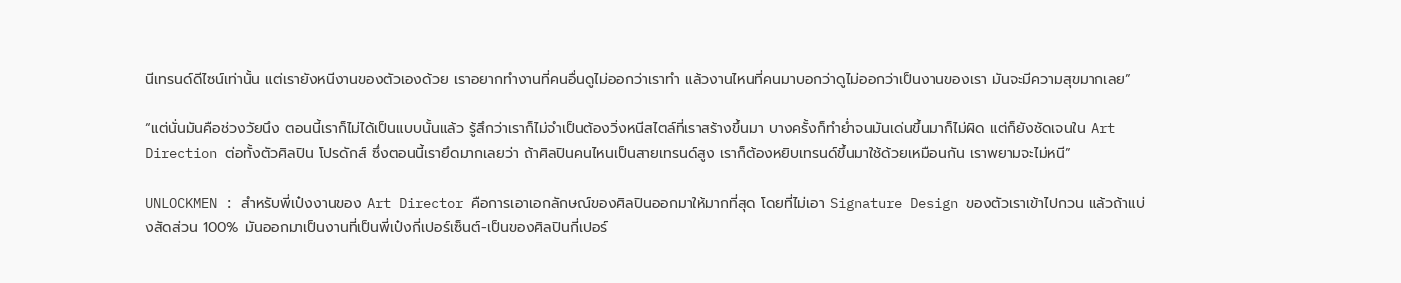นีเทรนด์ดีไซน์เท่านั้น แต่เรายังหนีงานของตัวเองด้วย เราอยากทำงานที่คนอื่นดูไม่ออกว่าเราทำ แล้วงานไหนที่คนมาบอกว่าดูไม่ออกว่าเป็นงานของเรา มันจะมีความสุขมากเลย”

“แต่นั่นมันคือช่วงวัยนึง ตอนนี้เราก็ไม่ได้เป็นแบบนั้นแล้ว รู้สึกว่าเราก็ไม่จำเป็นต้องวิ่งหนีสไตล์ที่เราสร้างขึ้นมา บางครั้งก็ทำย่ำจนมันเด่นขึ้นมาก็ไม่ผิด แต่ก็ยังชัดเจนใน Art Direction ต่อทั้งตัวศิลปิน โปรดักส์ ซึ่งตอนนี้เรายึดมากเลยว่า ถ้าศิลปินคนไหนเป็นสายเทรนด์สูง เราก็ต้องหยิบเทรนด์ขึ้นมาใช้ด้วยเหมือนกัน เราพยามจะไม่หนี”

UNLOCKMEN : สำหรับพี่เป๋งงานของ Art Director คือการเอาเอกลักษณ์ของศิลปินออกมาให้มากที่สุด โดยที่ไม่เอา Signature Design ของตัวเราเข้าไปกวน แล้วถ้าแบ่งสัดส่วน 100% มันออกมาเป็นงานที่เป็นพี่เป๋งกี่เปอร์เซ็นต์-เป็นของศิลปินกี่เปอร์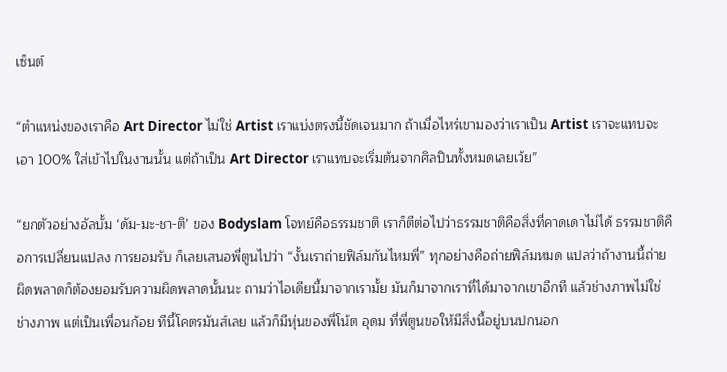เซ็นต์

“ตำแหน่งของเราคือ Art Director ไม่ใช่ Artist เราแบ่งตรงนี้ชัดเจนมาก ถ้าเมื่อไหร่เขามองว่าเราเป็น Artist เราจะแทบจะเอา 100% ใส่เข้าไปในงานนั้น แต่ถ้าเป็น Art Director เราแทบจะเริ่มต้นจากศิลปินทั้งหมดเลยเว้ย”

“ยกตัวอย่างอัลบั้ม ‘ดัม-มะ-ชา-ติ’ ของ Bodyslam โจทย์คือธรรมชาติ เราก็ตีต่อไปว่าธรรมชาติคือสิ่งที่คาดเดาไม่ได้ ธรรมชาติคือการเปลี่ยนแปลง การยอมรับ ก็เลยเสนอพี่ตูนไปว่า “งั้นเราถ่ายฟิล์มกันไหมพี่” ทุกอย่างคือถ่ายฟิล์มหมด แปลว่าถ้างานนี้ถ่ายผิดพลาดก็ต้องยอมรับความผิดพลาดนั้นนะ ถามว่าไอเดียนี้มาจากเรามั้ย มันก็มาจากเราที่ได้มาจากเขาอีกที แล้วช่างภาพไม่ใช่ช่างภาพ แต่เป็นเพื่อนก้อย ทีนี้โคตรมันส์เลย แล้วก็มีหุ่นของพี่โน้ต อุดม ที่พี่ตูนขอให้มีสิ่งนี้อยู่บนปกนอก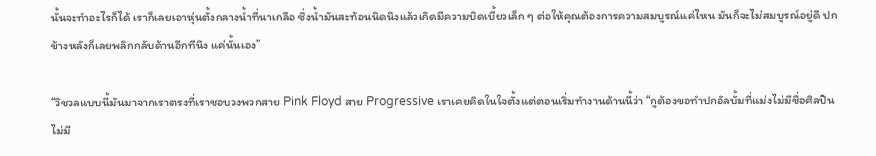นั้นจะทำอะไรก็ได้ เราก็เลยเอาหุ่นตั้งกลางน้ำที่นาเกลือ ซึ่งน้ำมันสะท้อนนิดนึงแล้วเกิดมีความบิดเบี้ยวเล็ก ๆ ต่อให้คุณต้องการความสมบูรณ์แค่ไหน มันก็จะไม่สมบูรณ์อยู่ดี ปกข้างหลังก็เลยพลิกกลับด้านอีกทีนึง แค่นั้นเอง”

“วิชวลแบบนี้มันมาจากเราตรงที่เราชอบวงพวกสาย Pink Floyd สาย Progressive เราเคยคิดในใจตั้งแต่ตอนเริ่มทำงานด้านนี้ว่า “กูต้องขอทำปกอัลบั้มที่แม่งไม่มีชื่อศิลปิน ไม่มี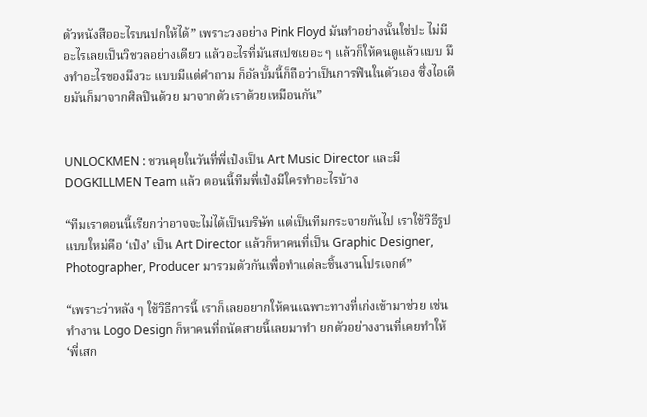ตัวหนังสืออะไรบนปกให้ได้” เพราะวงอย่าง Pink Floyd มันทำอย่างนั้นใช่ปะ ไม่มีอะไรเลยเป็นวิชวลอย่างเดียว แล้วอะไรที่มันสเปซเยอะ ๆ แล้วก็ให้คนดูแล้วแบบ มึงทำอะไรของมึงวะ แบบมีแต่คำถาม ก็อัลบั้มนี้ก็ถือว่าเป็นการฟินในตัวเอง ซึ่งไอเดียมันก็มาจากศิลปินด้วย มาจากตัวเราด้วยเหมือนกัน”


UNLOCKMEN : ชวนคุยในวันที่พี่เป๋งเป็น Art Music Director และมี DOGKILLMEN Team แล้ว ตอนนี้ทีมพี่เป๋งมีใครทำอะไรบ้าง

“ทีมเราตอนนี้เรียกว่าอาจจะไม่ได้เป็นบริษัท แต่เป็นทีมกระจายกันไป เราใช้วิธีรูปแบบใหม่คือ ‘เป๋ง’ เป็น Art Director แล้วก็หาคนที่เป็น Graphic Designer, Photographer, Producer มารวมตัวกันเพื่อทำแต่ละชิ้นงานโปรเจกต์”

“เพราะว่าหลัง ๆ ใช้วิธีการนี้ เราก็เลยอยากให้คนเฉพาะทางที่เก่งเข้ามาช่วย เช่น ทำงาน Logo Design ก็หาคนที่ถนัดสายนี้เลยมาทำ ยกตัวอย่างงานที่เคยทำให้ ‘พี่เสก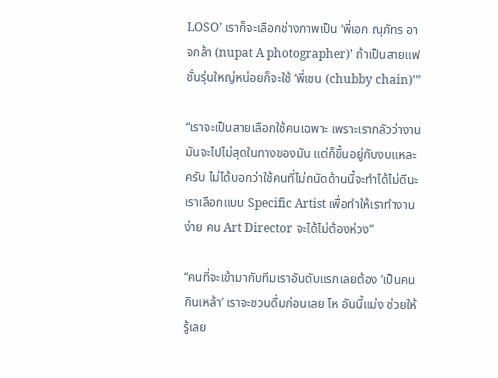LOSO’ เราก็จะเลือกช่างภาพเป็น ‘พี่เอก ณุภัทร อาจกล้า (nupat A photographer)’ ถ้าเป็นสายแฟชั่นรุ่นใหญ่หน่อยก็จะใช้ ‘พี่เชน (chubby chain)’”

“เราจะเป็นสายเลือกใช้คนเฉพาะ เพราะเรากลัวว่างานมันจะไปไม่สุดในทางของมัน แต่ก็ขึ้นอยู่กับงบแหละครับ ไม่ได้บอกว่าใช้คนที่ไม่ถนัดด้านนี้จะทำได้ไม่ดีนะ เราเลือกแบบ Specific Artist เพื่อทำให้เราทำงานง่าย คน Art Director จะได้ไม่ต้องห่วง”

“คนที่จะเข้ามากับทีมเราอันดับแรกเลยต้อง ‘เป็นคนกินเหล้า’ เราจะชวนดื่มก่อนเลย โห อันนี้แม่ง ช่วยให้รู้เลย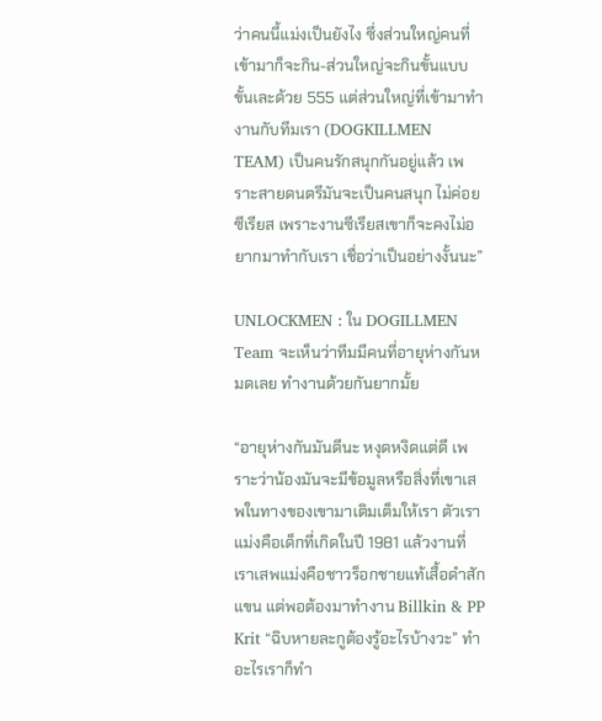ว่าคนนี้แม่งเป็นยังไง ซึ่งส่วนใหญ่คนที่เข้ามาก็จะกิน-ส่วนใหญ่จะกินขั้นแบบขั้นเละด้วย 555 แต่ส่วนใหญ่ที่เข้ามาทำงานกับทีมเรา (DOGKILLMEN TEAM) เป็นคนรักสนุกกันอยู่แล้ว เพราะสายดนตรีมันจะเป็นคนสนุก ไม่ค่อยซีเรียส เพราะงานซีเรียสเขาก็จะคงไม่อยากมาทำกับเรา เชื่อว่าเป็นอย่างงั้นนะ”

UNLOCKMEN : ใน DOGILLMEN Team จะเห็นว่าทีมมีคนที่อายุห่างกันหมดเลย ทำงานด้วยกันยากมั้ย

“อายุห่างกันมันดีนะ หงุดหงิดแต่ดี เพราะว่าน้องมันจะมีข้อมูลหรือสิ่งที่เขาเสพในทางของเขามาเติมเต็มให้เรา ตัวเราแม่งคือเด็กที่เกิดในปี 1981 แล้วงานที่เราเสพแม่งคือชาวร็อกชายแท้เสื้อดำสักแขน แต่พอต้องมาทำงาน Billkin & PP Krit “ฉิบหายละกูต้องรู้อะไรบ้างวะ” ทำอะไรเราก็ทำ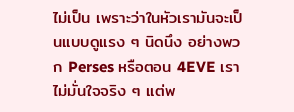ไม่เป็น เพราะว่าในหัวเรามันจะเป็นแบบดูแรง ๆ นิดนึง อย่างพวก Perses หรือตอน 4EVE เราไม่มั่นใจจริง ๆ แต่พ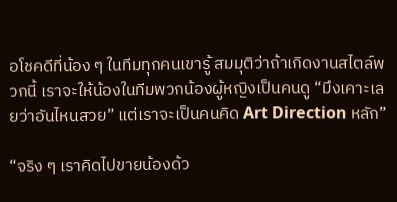อโชคดีที่น้อง ๆ ในทีมทุกคนเขารู้ สมมุติว่าถ้าเกิดงานสไตล์พวกนี้ เราจะให้น้องในทีมพวกน้องผู้หญิงเป็นคนดู “มึงเคาะเลยว่าอันไหนสวย” แต่เราจะเป็นคนคิด Art Direction หลัก”

“จริง ๆ เราคิดไปขายน้องด้ว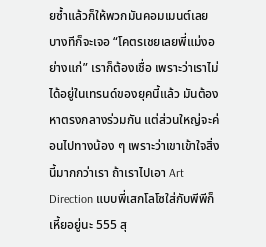ยซ้ำแล้วก็ให้พวกมันคอมเมนต์เลย บางทีก็จะเจอ “โคตรเชยเลยพี่แม่งอย่างแก่” เราก็ต้องเชื่อ เพราะว่าเราไม่ได้อยู่ในเทรนด์ของยุคนี้แล้ว มันต้องหาตรงกลางร่วมกัน แต่ส่วนใหญ่จะค่อนไปทางน้อง ๆ เพราะว่าเขาเข้าใจสิ่งนี้มากกว่าเรา ถ้าเราไปเอา Art Direction แบบพี่เสกโลโซใส่กับพีพีก็เหี้ยอยู่นะ 555 สุ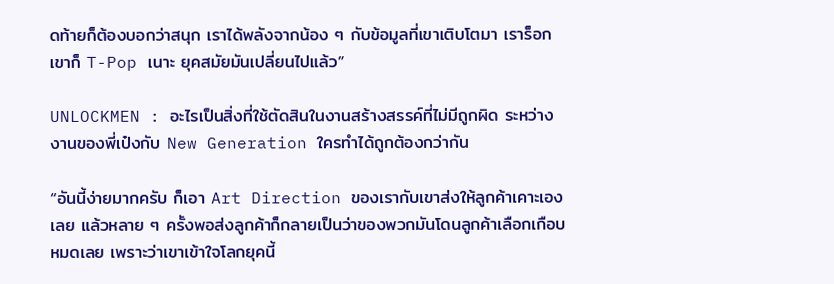ดท้ายก็ต้องบอกว่าสนุก เราได้พลังจากน้อง ๆ กับข้อมูลที่เขาเติบโตมา เราร็อกเขาก็ T-Pop เนาะ ยุคสมัยมันเปลี่ยนไปแล้ว”

UNLOCKMEN : อะไรเป็นสิ่งที่ใช้ตัดสินในงานสร้างสรรค์ที่ไม่มีถูกผิด ระหว่างงานของพี่เป๋งกับ New Generation ใครทำได้ถูกต้องกว่ากัน

“อันนี้ง่ายมากครับ ก็เอา Art Direction ของเรากับเขาส่งให้ลูกค้าเคาะเองเลย แล้วหลาย ๆ ครั้งพอส่งลูกค้าก็กลายเป็นว่าของพวกมันโดนลูกค้าเลือกเกือบหมดเลย เพราะว่าเขาเข้าใจโลกยุคนี้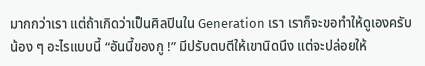มากกว่าเรา แต่ถ้าเกิดว่าเป็นศิลปินใน Generation เรา เราก็จะขอทำให้ดูเองครับน้อง ๆ อะไรแบบนี้ “อันนี้ของกู !” มีปรับตบตีให้เขานิดนึง แต่จะปล่อยให้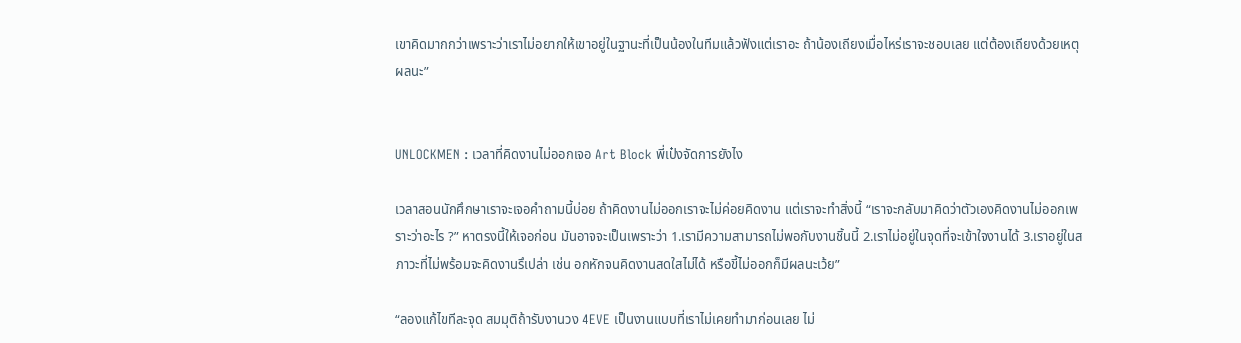เขาคิดมากกว่าเพราะว่าเราไม่อยากให้เขาอยู่ในฐานะที่เป็นน้องในทีมแล้วฟังแต่เราอะ ถ้าน้องเถียงเมื่อไหร่เราจะชอบเลย แต่ต้องเถียงด้วยเหตุผลนะ”


UNLOCKMEN : เวลาที่คิดงานไม่ออกเจอ Art Block พี่เป๋งจัดการยังไง

เวลาสอนนักศึกษาเราจะเจอคำถามนี้บ่อย ถ้าคิดงานไม่ออกเราจะไม่ค่อยคิดงาน แต่เราจะทำสิ่งนี้ “เราจะกลับมาคิดว่าตัวเองคิดงานไม่ออกเพราะว่าอะไร ?” หาตรงนี้ให้เจอก่อน มันอาจจะเป็นเพราะว่า 1.เรามีความสามารถไม่พอกับงานชิ้นนี้ 2.เราไม่อยู่ในจุดที่จะเข้าใจงานได้ 3.เราอยู่ในสภาวะที่ไม่พร้อมจะคิดงานรึเปล่า เช่น อกหักจนคิดงานสดใสไม่ได้ หรือขี้ไม่ออกก็มีผลนะเว้ย”

“ลองแก้ไขทีละจุด สมมุติถ้ารับงานวง 4EVE เป็นงานแบบที่เราไม่เคยทำมาก่อนเลย ไม่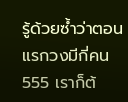รู้ด้วยซ้ำว่าตอนแรกวงมีกี่คน 555 เราก็ต้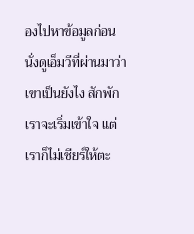องไปหาข้อมูลก่อน นั่งดูเอ็มวีที่ผ่านมาว่าเขาเป็นยังไง สักพักเราจะเริ่มเข้าใจ แต่เราก็ไม่เชียร์ให้ตะ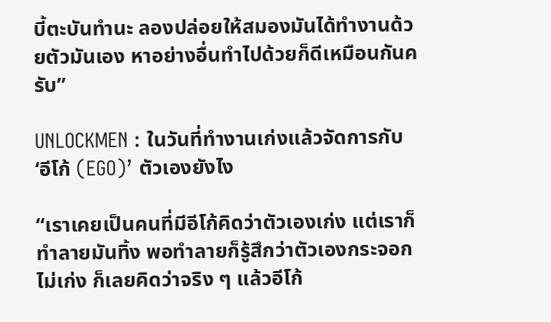บี้ตะบันทำนะ ลองปล่อยให้สมองมันได้ทำงานด้วยตัวมันเอง หาอย่างอื่นทำไปด้วยก็ดีเหมือนกันครับ”

UNLOCKMEN : ในวันที่ทำงานเก่งแล้วจัดการกับ ‘อีโก้ (EGO)’ ตัวเองยังไง

“เราเคยเป็นคนที่มีอีโก้คิดว่าตัวเองเก่ง แต่เราก็ทำลายมันทิ้ง พอทำลายก็รู้สึกว่าตัวเองกระจอกไม่เก่ง ก็เลยคิดว่าจริง ๆ แล้วอีโก้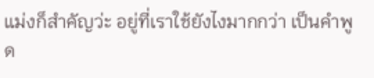แม่งก็สำคัญว่ะ อยู่ที่เราใช้ยังไงมากกว่า เป็นคำพูด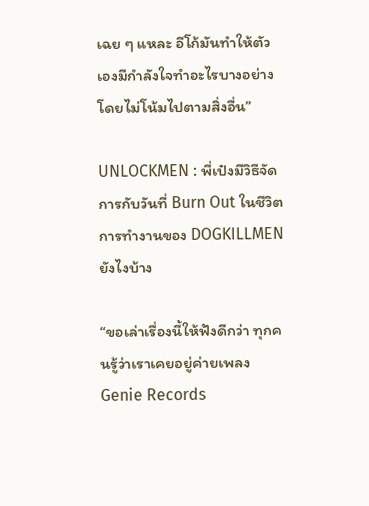เฉย ๆ แหละ อีโก้มันทำให้ตัวเองมีกำลังใจทำอะไรบางอย่างโดยไม่โน้มไปตามสิ่งอื่น”

UNLOCKMEN : พี่เป๋งมีวิธีจัดการกับวันที่ Burn Out ในชีวิตการทำงานของ DOGKILLMEN ยังไงบ้าง

“ขอเล่าเรื่องนี้ให้ฟังดีกว่า ทุกคนรู้ว่าเราเคยอยู่ค่ายเพลง Genie Records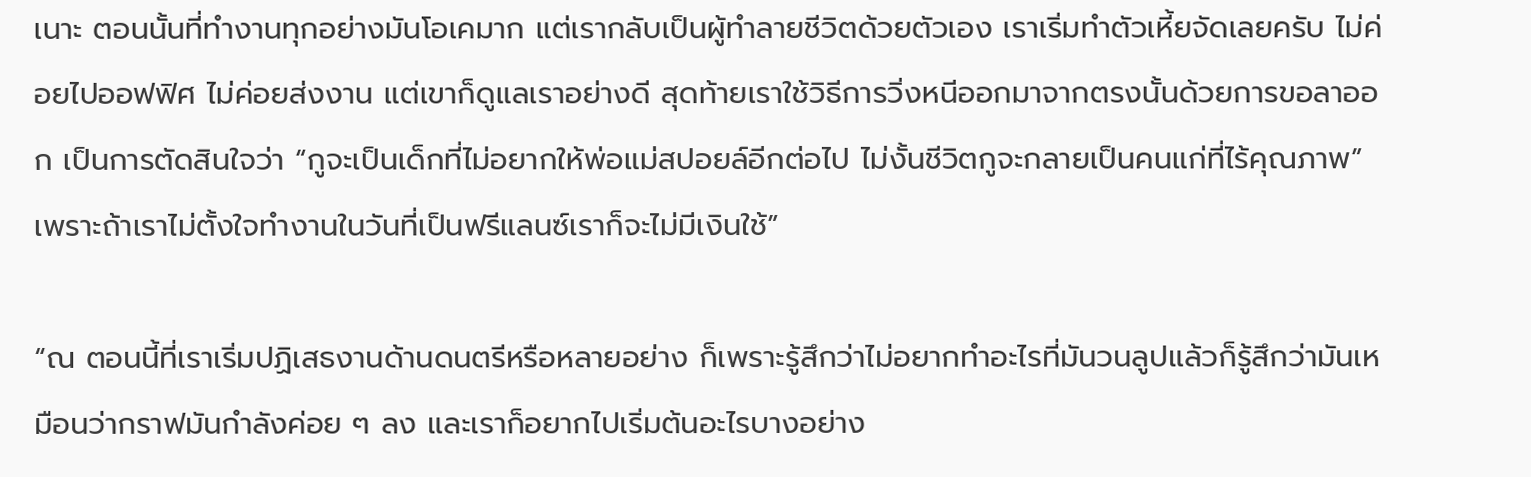เนาะ ตอนนั้นที่ทำงานทุกอย่างมันโอเคมาก แต่เรากลับเป็นผู้ทำลายชีวิตด้วยตัวเอง เราเริ่มทำตัวเหี้ยจัดเลยครับ ไม่ค่อยไปออฟฟิศ ไม่ค่อยส่งงาน แต่เขาก็ดูแลเราอย่างดี สุดท้ายเราใช้วิธีการวิ่งหนีออกมาจากตรงนั้นด้วยการขอลาออก เป็นการตัดสินใจว่า “กูจะเป็นเด็กที่ไม่อยากให้พ่อแม่สปอยล์อีกต่อไป ไม่งั้นชีวิตกูจะกลายเป็นคนแก่ที่ไร้คุณภาพ” เพราะถ้าเราไม่ตั้งใจทำงานในวันที่เป็นฟรีแลนซ์เราก็จะไม่มีเงินใช้”

“ณ ตอนนี้ที่เราเริ่มปฏิเสธงานด้านดนตรีหรือหลายอย่าง ก็เพราะรู้สึกว่าไม่อยากทำอะไรที่มันวนลูปแล้วก็รู้สึกว่ามันเหมือนว่ากราฟมันกำลังค่อย ๆ ลง และเราก็อยากไปเริ่มต้นอะไรบางอย่าง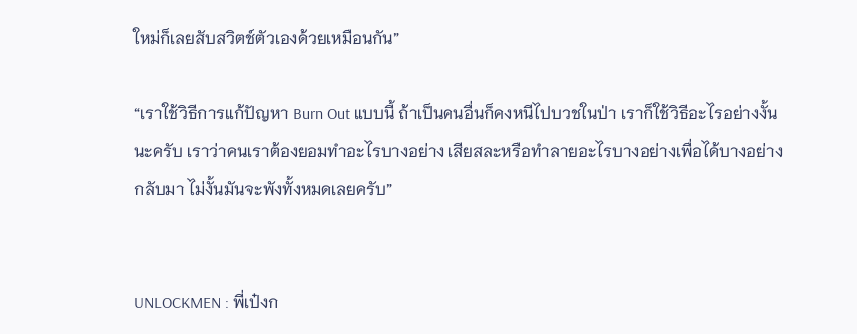ใหม่ก็เลยสับสวิตช์ตัวเองด้วยเหมือนกัน”

“เราใช้วิธีการแก้ปัญหา Burn Out แบบนี้ ถ้าเป็นคนอื่นก็คงหนีไปบวชในป่า เราก็ใช้วิธีอะไรอย่างงั้นนะครับ เราว่าคนเราต้องยอมทำอะไรบางอย่าง เสียสละหรือทำลายอะไรบางอย่างเพื่อได้บางอย่างกลับมา ไม่งั้นมันจะพังทั้งหมดเลยครับ”


UNLOCKMEN : พี่เป๋งก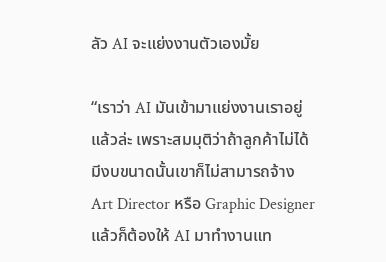ลัว AI จะแย่งงานตัวเองมั้ย

“เราว่า AI มันเข้ามาแย่งงานเราอยู่แล้วล่ะ เพราะสมมุติว่าถ้าลูกค้าไม่ได้มีงบขนาดนั้นเขาก็ไม่สามารถจ้าง Art Director หรือ Graphic Designer แล้วก็ต้องให้ AI มาทำงานแท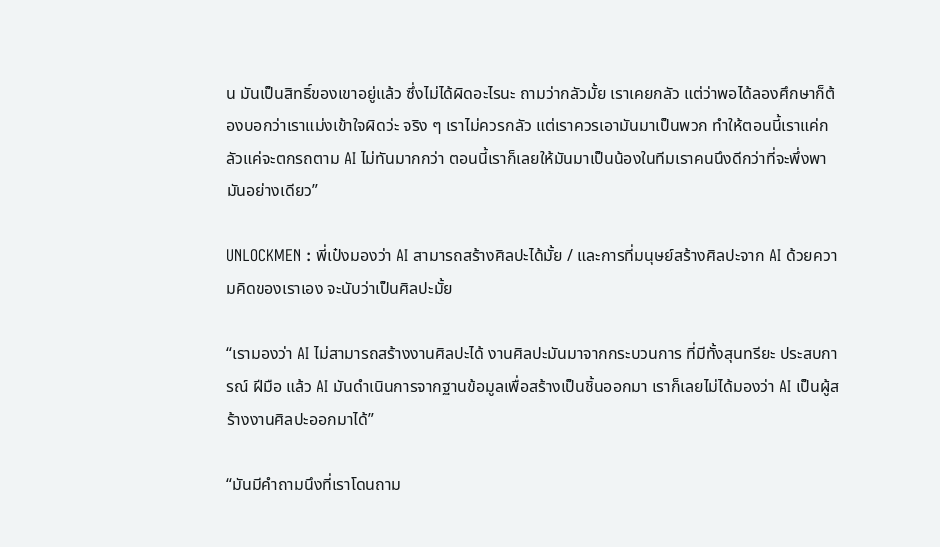น มันเป็นสิทธิ์ของเขาอยู่แล้ว ซึ่งไม่ได้ผิดอะไรนะ ถามว่ากลัวมั้ย เราเคยกลัว แต่ว่าพอได้ลองศึกษาก็ต้องบอกว่าเราแม่งเข้าใจผิดว่ะ จริง ๆ เราไม่ควรกลัว แต่เราควรเอามันมาเป็นพวก ทำให้ตอนนี้เราแค่กลัวแค่จะตกรถตาม AI ไม่ทันมากกว่า ตอนนี้เราก็เลยให้มันมาเป็นน้องในทีมเราคนนึงดีกว่าที่จะพึ่งพามันอย่างเดียว”

UNLOCKMEN : พี่เป๋งมองว่า AI สามารถสร้างศิลปะได้มั้ย / และการที่มนุษย์สร้างศิลปะจาก AI ด้วยความคิดของเราเอง จะนับว่าเป็นศิลปะมั้ย

“เรามองว่า AI ไม่สามารถสร้างงานศิลปะได้ งานศิลปะมันมาจากกระบวนการ ที่มีทั้งสุนทรียะ ประสบการณ์ ฝีมือ แล้ว AI มันดำเนินการจากฐานข้อมูลเพื่อสร้างเป็นชิ้นออกมา เราก็เลยไม่ได้มองว่า AI เป็นผู้สร้างงานศิลปะออกมาได้”

“มันมีคำถามนึงที่เราโดนถาม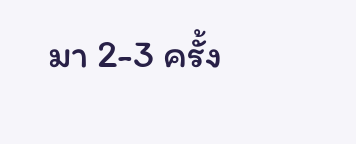มา 2-3 ครั้ง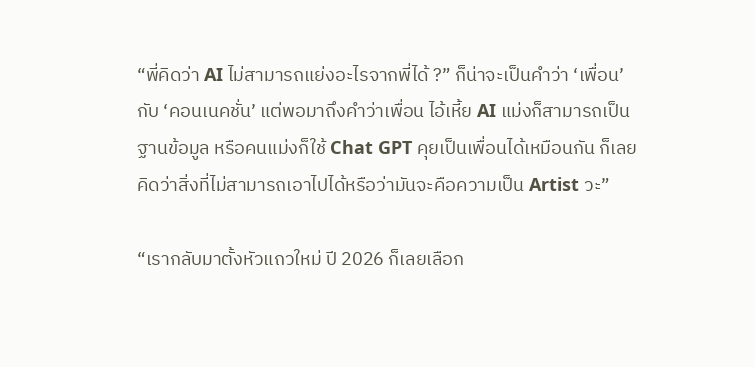“พี่คิดว่า AI ไม่สามารถแย่งอะไรจากพี่ได้ ?” ก็น่าจะเป็นคำว่า ‘เพื่อน’ กับ ‘คอนเนคชั่น’ แต่พอมาถึงคำว่าเพื่อน ไอ้เหี้ย AI แม่งก็สามารถเป็นฐานข้อมูล หรือคนแม่งก็ใช้ Chat GPT คุยเป็นเพื่อนได้เหมือนกัน ก็เลยคิดว่าสิ่งที่ไม่สามารถเอาไปได้หรือว่ามันจะคือความเป็น Artist วะ”

“เรากลับมาตั้งหัวแถวใหม่ ปี 2026 ก็เลยเลือก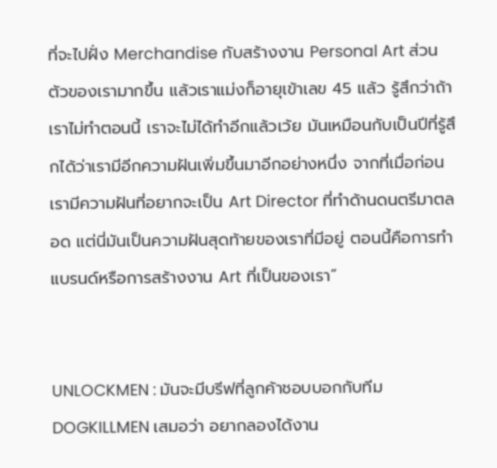ที่จะไปฝั่ง Merchandise กับสร้างงาน Personal Art ส่วนตัวของเรามากขึ้น แล้วเราแม่งก็อายุเข้าเลข 45 แล้ว รู้สึกว่าถ้าเราไม่ทำตอนนี้ เราจะไม่ได้ทำอีกแล้วเว้ย มันเหมือนกับเป็นปีที่รู้สึกได้ว่าเรามีอีกความฝันเพิ่มขึ้นมาอีกอย่างหนึ่ง จากที่เมื่อก่อนเรามีความฝันที่อยากจะเป็น Art Director ที่ทำด้านดนตรีมาตลอด แต่นี่มันเป็นความฝันสุดท้ายของเราที่มีอยู่ ตอนนี้คือการทำแบรนด์หรือการสร้างงาน Art ที่เป็นของเรา”


UNLOCKMEN : มันจะมีบรีฟที่ลูกค้าชอบบอกกับทีม DOGKILLMEN เสมอว่า อยากลองได้งาน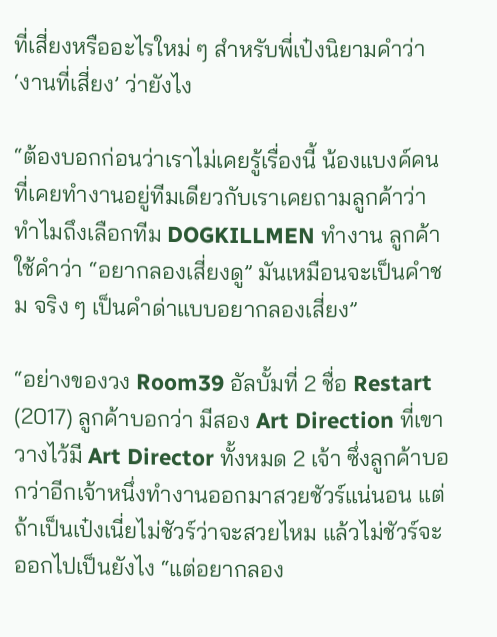ที่เสี่ยงหรืออะไรใหม่ ๆ สำหรับพี่เป๋งนิยามคำว่า ‘งานที่เสี่ยง’ ว่ายังไง

“ต้องบอกก่อนว่าเราไม่เคยรู้เรื่องนี้ น้องแบงค์คนที่เคยทำงานอยู่ทีมเดียวกับเราเคยถามลูกค้าว่าทำไมถึงเลือกทีม DOGKILLMEN ทำงาน ลูกค้าใช้คำว่า “อยากลองเสี่ยงดู” มันเหมือนจะเป็นคำชม จริง ๆ เป็นคำด่าแบบอยากลองเสี่ยง”

“อย่างของวง Room39 อัลบั้มที่ 2 ชื่อ Restart (2017) ลูกค้าบอกว่า มีสอง Art Direction ที่เขาวางไว้มี Art Director ทั้งหมด 2 เจ้า ซึ่งลูกค้าบอกว่าอีกเจ้าหนึ่งทำงานออกมาสวยชัวร์แน่นอน แต่ถ้าเป็นเป๋งเนี่ยไม่ชัวร์ว่าจะสวยไหม แล้วไม่ชัวร์จะออกไปเป็นยังไง “แต่อยากลอง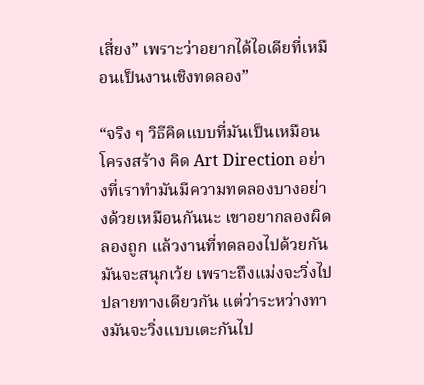เสี่ยง” เพราะว่าอยากได้ไอเดียที่เหมือนเป็นงานเชิงทดลอง”

“จริง ๆ วิธีคิดแบบที่มันเป็นเหมือนโครงสร้าง คิด Art Direction อย่างที่เราทำมันมีความทดลองบางอย่างด้วยเหมือนกันนะ เขาอยากลองผิดลองถูก แล้วงานที่ทดลองไปด้วยกันมันจะสนุกเว้ย เพราะถึงแม่งจะวิ่งไปปลายทางเดียวกัน แต่ว่าระหว่างทางมันจะวิ่งแบบเตะกันไป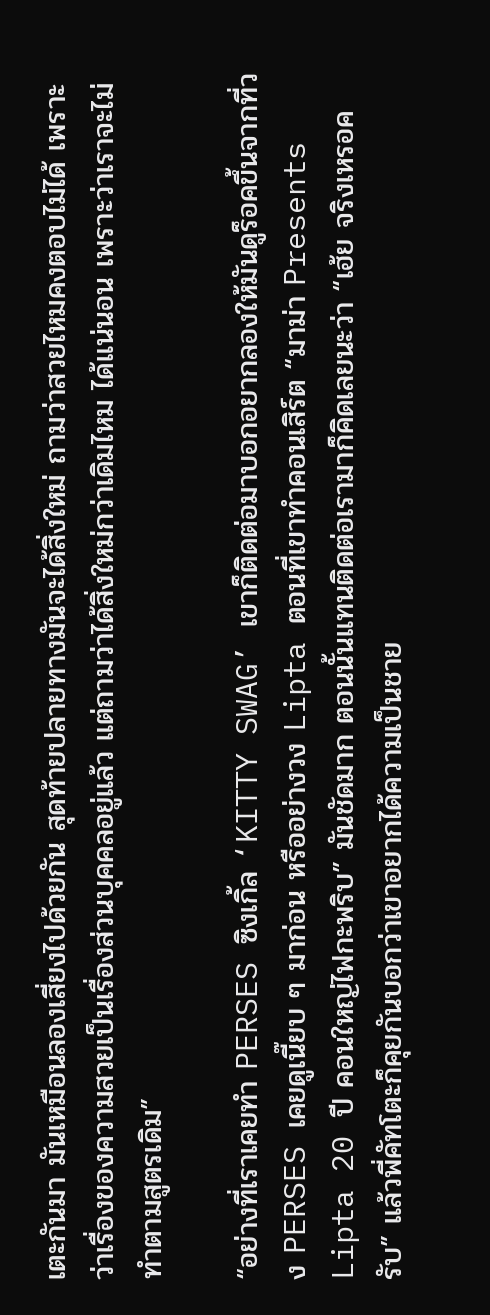เตะกันมา มันเหมือนลองเสี่ยงไปด้วยกัน สุดท้ายปลายทางมันจะได้สิ่งใหม่ ถามว่าสวยไหมคงตอบไม่ได้ เพราะว่าเรื่องของความสวยเป็นเรื่องส่วนบุคคลอยู่แล้ว แต่ถามว่าได้สิ่งใหม่กว่าเดิมไหม ได้แน่นอน เพราะว่าเราจะไม่ทำตามสูตรเดิม”

“อย่างที่เราเคยทำ PERSES ซิงเกิ้ล ‘KITTY SWAG’ เขาก็ติดต่อมาบอกอยากลองให้มันดูร็อคขึ้นจากที่วง PERSES เคยดูเนี๊ยบ ๆ มาก่อน หรืออย่างวง Lipta ตอนที่เขาทำคอนเสิร์ต “มาม่า Presents Lipta 20 ปี คอนใหญ่ไฟกะพริบ” มันชัดมาก ตอนนั้นแทนติดต่อเรามาก็คิดเลยนะว่า “เฮ้ย จริงเหรอครับ” แล้วพี่คัทโตะก็คุยกันบอกว่าเขาอยากได้ความเป็นชาย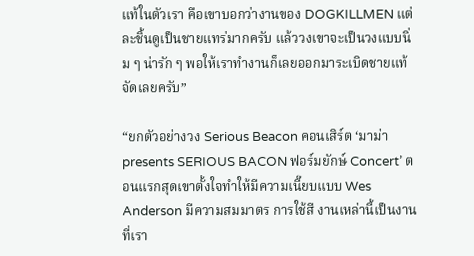แท้ในตัวเรา คือเขาบอกว่างานของ DOGKILLMEN แต่ละชิ้นดูเป็นชายแทร่มากครับ แล้ววงเขาจะเป็นวงแบบนิ่ม ๆ น่ารัก ๆ พอให้เราทำงานก็เลยออกมาระเบิดชายแท้จัดเลยครับ”

“ยกตัวอย่างวง Serious Beacon คอนเสิร์ต ‘มาม่า presents SERIOUS BACON ฟอร์มยักษ์ Concert’ ตอนแรกสุดเขาตั้งใจทำให้มีความเนี๊ยบแบบ Wes Anderson มีความสมมาตร การใช้สี งานเหล่านี้เป็นงานที่เรา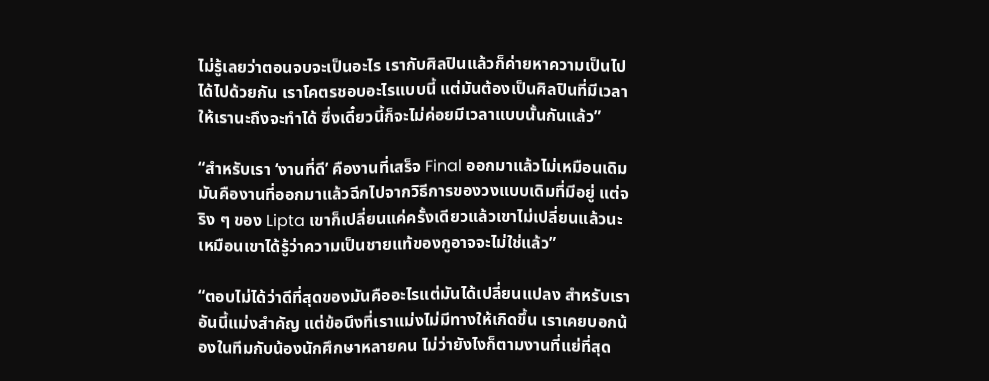ไม่รู้เลยว่าตอนจบจะเป็นอะไร เรากับศิลปินแล้วก็ค่ายหาความเป็นไปได้ไปด้วยกัน เราโคตรชอบอะไรแบบนี้ แต่มันต้องเป็นศิลปินที่มีเวลาให้เรานะถึงจะทำได้ ซึ่งเดี๋ยวนี้ก็จะไม่ค่อยมีเวลาแบบนั้นกันแล้ว”

“สำหรับเรา ‘งานที่ดี’ คืองานที่เสร็จ Final ออกมาแล้วไม่เหมือนเดิม มันคืองานที่ออกมาแล้วฉีกไปจากวิธีการของวงแบบเดิมที่มีอยู่ แต่จริง ๆ ของ Lipta เขาก็เปลี่ยนแค่ครั้งเดียวแล้วเขาไม่เปลี่ยนแล้วนะ เหมือนเขาได้รู้ว่าความเป็นชายแท้ของกูอาจจะไม่ใช่แล้ว”

“ตอบไม่ได้ว่าดีที่สุดของมันคืออะไรแต่มันได้เปลี่ยนแปลง สำหรับเราอันนี้แม่งสำคัญ แต่ข้อนึงที่เราแม่งไม่มีทางให้เกิดขึ้น เราเคยบอกน้องในทีมกับน้องนักศึกษาหลายคน ไม่ว่ายังไงก็ตามงานที่แย่ที่สุด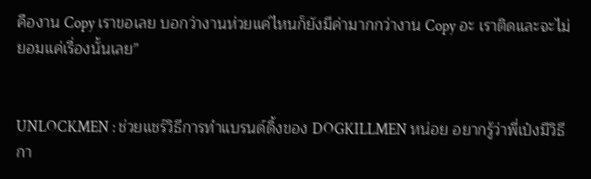คืองาน Copy เราขอเลย บอกว่างานห่วยแค่ไหนก็ยังมีค่ามากกว่างาน Copy อะ เราติดและจะไม่ยอมแค่เรื่องนั้นเลย”


UNLOCKMEN : ช่วยแชร์วิธีการทำแบรนด์ดิ้งของ DOGKILLMEN หน่อย อยากรู้ว่าพี่เป๋งมีวิธีกา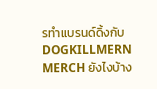รทำแบรนด์ดิ้งกับ DOGKILLMERN MERCH ยังไงบ้าง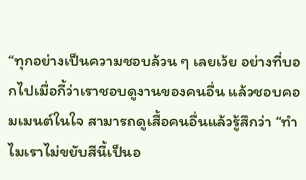“ทุกอย่างเป็นความชอบล้วน ๆ เลยเว้ย อย่างที่บอกไปเมื่อกี้ว่าเราชอบดูงานของคนอื่น แล้วชอบคอมเมนต์ในใจ สามารถดูเสื้อคนอื่นแล้วรู้สึกว่า “ทำไมเราไม่ขยับสีนี้เป็นอ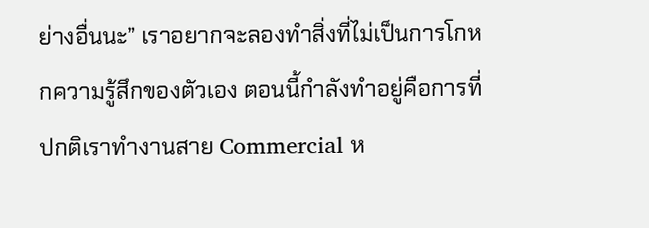ย่างอื่นนะ” เราอยากจะลองทำสิ่งที่ไม่เป็นการโกหกความรู้สึกของตัวเอง ตอนนี้กำลังทำอยู่คือการที่ปกติเราทำงานสาย Commercial ห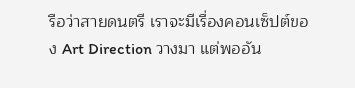รือว่าสายดนตรี เราจะมีเรื่องคอนเซ็ปต์ของ Art Direction วางมา แต่พออัน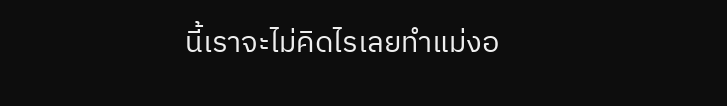นี้เราจะไม่คิดไรเลยทำแม่งอ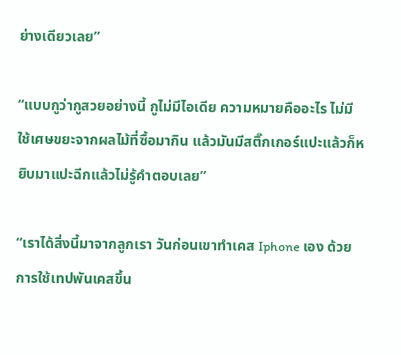ย่างเดียวเลย”

“แบบกูว่ากูสวยอย่างนี้ กูไม่มีไอเดีย ความหมายคืออะไร ไม่มี ใช้เศษขยะจากผลไม้ที่ซื้อมากิน แล้วมันมีสติ๊กเกอร์แปะแล้วก็หยิบมาแปะฉีกแล้วไม่รู้คำตอบเลย”

“เราได้สิ่งนี้มาจากลูกเรา วันก่อนเขาทำเคส Iphone เอง ด้วยการใช้เทปพันเคสขึ้น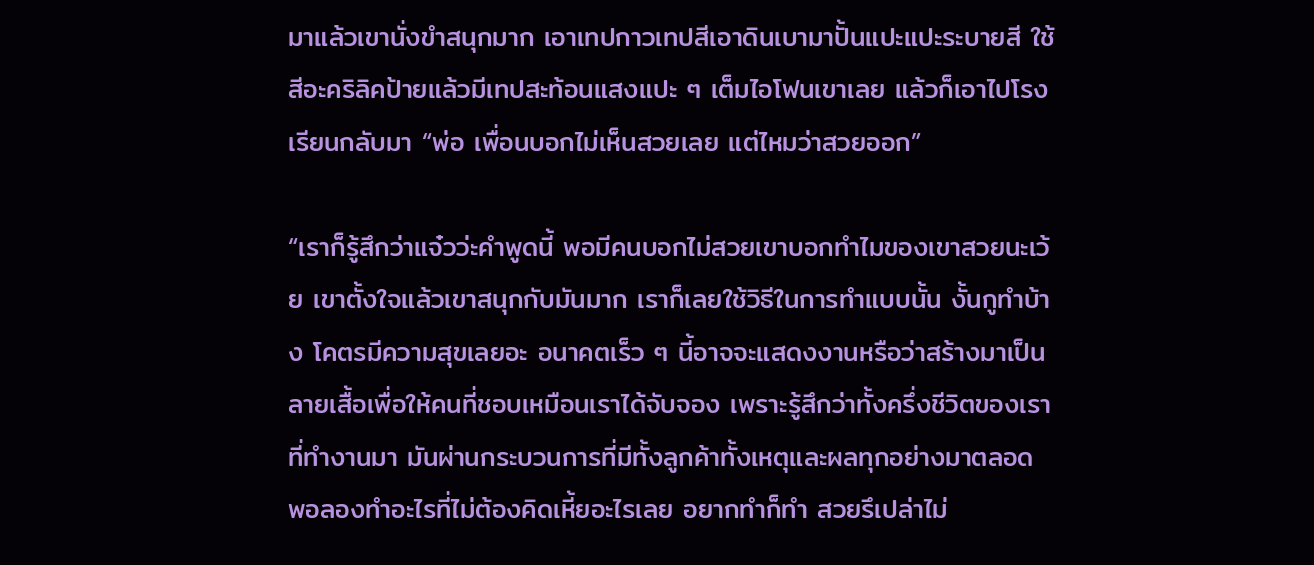มาแล้วเขานั่งขำสนุกมาก เอาเทปกาวเทปสีเอาดินเบามาปั้นแปะแปะระบายสี ใช้สีอะคริลิคป้ายแล้วมีเทปสะท้อนแสงแปะ ๆ เต็มไอโฟนเขาเลย แล้วก็เอาไปโรงเรียนกลับมา “พ่อ เพื่อนบอกไม่เห็นสวยเลย แต่ไหมว่าสวยออก”

“เราก็รู้สึกว่าแจ๋วว่ะคำพูดนี้ พอมีคนบอกไม่สวยเขาบอกทำไมของเขาสวยนะเว้ย เขาตั้งใจแล้วเขาสนุกกับมันมาก เราก็เลยใช้วิธีในการทำแบบนั้น งั้นกูทำบ้าง โคตรมีความสุขเลยอะ อนาคตเร็ว ๆ นี้อาจจะแสดงงานหรือว่าสร้างมาเป็นลายเสื้อเพื่อให้คนที่ชอบเหมือนเราได้จับจอง เพราะรู้สึกว่าทั้งครึ่งชีวิตของเราที่ทำงานมา มันผ่านกระบวนการที่มีทั้งลูกค้าทั้งเหตุและผลทุกอย่างมาตลอด พอลองทำอะไรที่ไม่ต้องคิดเหี้ยอะไรเลย อยากทำก็ทำ สวยรึเปล่าไม่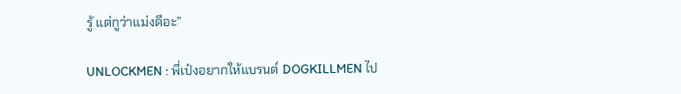รู้ แต่กูว่าแม่งดีอะ”

UNLOCKMEN : พี่เป๋งอยากให้แบรนด์ DOGKILLMEN ไป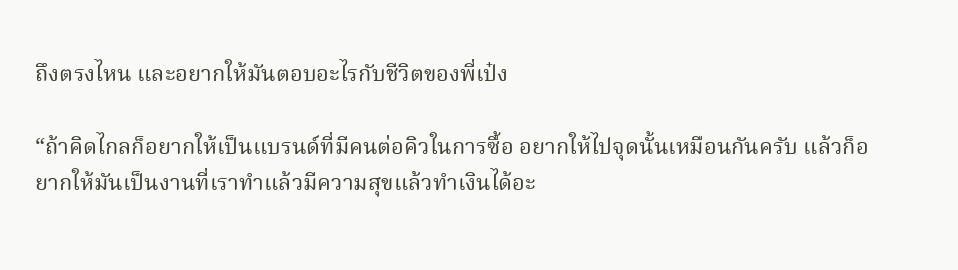ถึงตรงไหน และอยากให้มันตอบอะไรกับชีวิตของพี่เป๋ง

“ถ้าคิดไกลก็อยากให้เป็นแบรนด์ที่มีคนต่อคิวในการซื้อ อยากให้ไปจุดนั้นเหมือนกันครับ แล้วก็อยากให้มันเป็นงานที่เราทำแล้วมีความสุขแล้วทำเงินได้อะ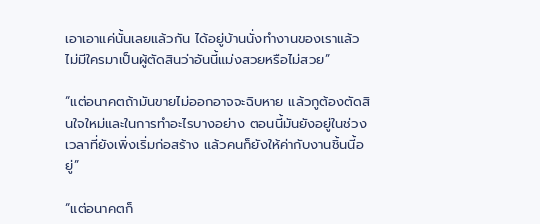เอาเอาแค่นั้นเลยแล้วกัน ได้อยู่บ้านนั่งทำงานของเราแล้วไม่มีใครมาเป็นผู้ตัดสินว่าอันนี้แม่งสวยหรือไม่สวย”

“แต่อนาคตถ้ามันขายไม่ออกอาจจะฉิบหาย แล้วกูต้องตัดสินใจใหม่และในการทำอะไรบางอย่าง ตอนนี้มันยังอยู่ในช่วงเวลาที่ยังเพิ่งเริ่มก่อสร้าง แล้วคนก็ยังให้ค่ากับงานชิ้นนี้อยู่”

“แต่อนาคตก็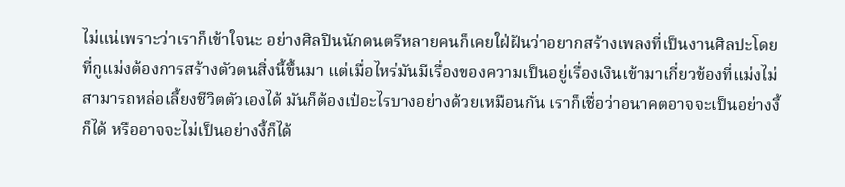ไม่แน่เพราะว่าเราก็เข้าใจนะ อย่างศิลปินนักดนตรีหลายคนก็เคยใฝ่ฝันว่าอยากสร้างเพลงที่เป็นงานศิลปะโดยที่กูแม่งต้องการสร้างตัวตนสิ่งนี้ขึ้นมา แต่เมื่อไหร่มันมีเรื่องของความเป็นอยู่เรื่องเงินเข้ามาเกี่ยวข้องที่แม่งไม่สามารถหล่อเลี้ยงชีวิตตัวเองได้ มันก็ต้องเป๋อะไรบางอย่างด้วยเหมือนกัน เราก็เชื่อว่าอนาคตอาจจะเป็นอย่างงี้ก็ได้ หรืออาจจะไม่เป็นอย่างงี้ก็ได้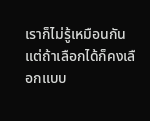เราก็ไม่รู้เหมือนกัน แต่ถ้าเลือกได้ก็คงเลือกแบบ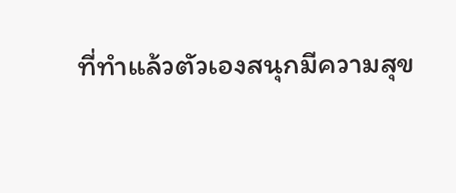ที่ทำแล้วตัวเองสนุกมีความสุข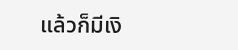แล้วก็มีเงิ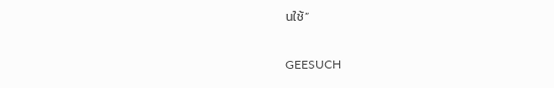นใช้”

GEESUCH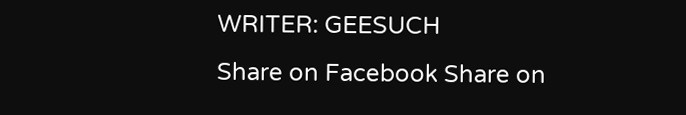WRITER: GEESUCH
Share on Facebook Share on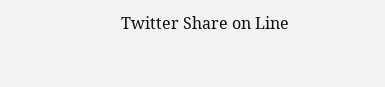Twitter Share on Line